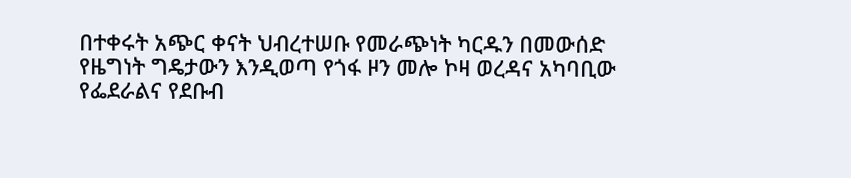በተቀሩት አጭር ቀናት ህብረተሠቡ የመራጭነት ካርዱን በመውሰድ የዜግነት ግዴታውን እንዲወጣ የጎፋ ዞን መሎ ኮዛ ወረዳና አካባቢው የፌደራልና የደቡብ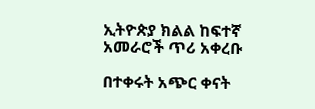ኢትዮጵያ ክልል ከፍተኛ አመራሮች ጥሪ አቀረቡ

በተቀሩት አጭር ቀናት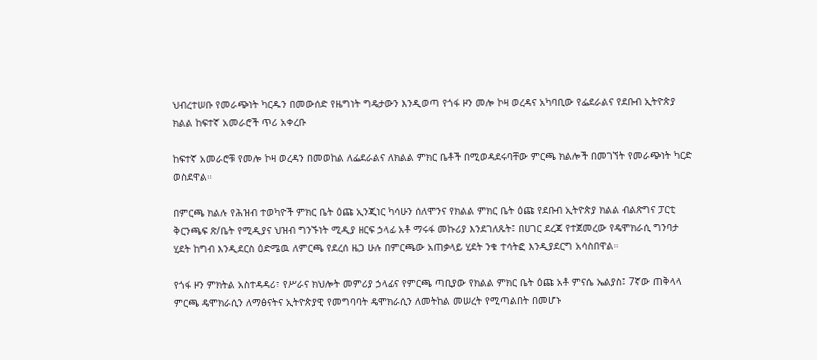ህብረተሠቡ የመራጭነት ካርዱን በመውሰድ የዜግነት ግዴታውን እንዲወጣ የጎፋ ዞን መሎ ኮዛ ወረዳና አካባቢው የፌደራልና የደቡብ ኢትዮጵያ ክልል ከፍተኛ አመራሮች ጥሪ አቀረቡ

ከፍተኛ አመራሮቹ የመሎ ኮዛ ወረዳን በመወከል ለፌደራልና ለክልል ምክር ቤቶች በሚወዳደሩባቸው ምርጫ ክልሎች በመገኘት የመራጭነት ካርድ ወስደዋል።

በምርጫ ክልሉ የሕዝብ ተወካዮች ምክር ቤት ዕጩ ኢንጂነር ካሳሁን ሰለሞንና የክልል ምክር ቤት ዕጩ የደቡብ ኢትዮጵያ ክልል ብልጽግና ፓርቲ ቅርንጫፍ ጽ/ቤት የሚዲያና ህዝብ ግንኙነት ሚዲያ ዘርፍ ኃላፊ አቶ ማሩፋ መኩሪያ እንደገለጹት፤ በሀገር ደረጃ የተጀመረው የዴሞክራሲ ግንባታ ሂደት ከግብ እንዲደርስ ዕድሜዉ ለምርጫ የደረሰ ዜጋ ሁሉ በምርጫው አጠቃላይ ሂደት ንቁ ተሳትፎ እንዲያደርግ አሳስበዋል።

የጎፋ ዞን ምክትል አስተዳዳሪ፣ የሥራና ክህሎት መምሪያ ኃላፊና የምርጫ ጣቢያው የክልል ምክር ቤት ዕጩ አቶ ምናሴ ኤልያስ፤ 7ኛው ጠቅላላ ምርጫ ዴሞክራሲን ለማፅናትና ኢትዮጵያዊ የመግባባት ዴሞክራሲን ለመትከል መሠረት የሚጣልበት በመሆኑ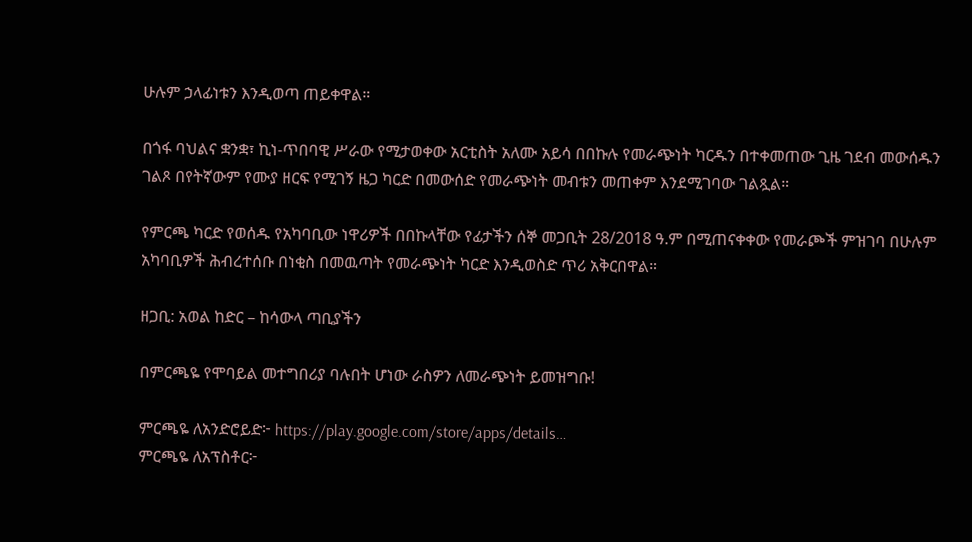ሁሉም ኃላፊነቱን እንዲወጣ ጠይቀዋል።

በጎፋ ባህልና ቋንቋ፣ ኪነ-ጥበባዊ ሥራው የሚታወቀው አርቲስት አለሙ አይሳ በበኩሉ የመራጭነት ካርዱን በተቀመጠው ጊዜ ገደብ መውሰዱን ገልጾ በየትኛውም የሙያ ዘርፍ የሚገኝ ዜጋ ካርድ በመውሰድ የመራጭነት መብቱን መጠቀም እንደሚገባው ገልጿል።

የምርጫ ካርድ የወሰዱ የአካባቢው ነዋሪዎች በበኩላቸው የፊታችን ሰኞ መጋቢት 28/2018 ዓ.ም በሚጠናቀቀው የመራጮች ምዝገባ በሁሉም አካባቢዎች ሕብረተሰቡ በነቂስ በመዉጣት የመራጭነት ካርድ እንዲወስድ ጥሪ አቅርበዋል።

ዘጋቢ: አወል ከድር – ከሳውላ ጣቢያችን

በምርጫዬ የሞባይል መተግበሪያ ባሉበት ሆነው ራስዎን ለመራጭነት ይመዝግቡ!

ምርጫዬ ለአንድሮይድ፦ https://play.google.com/store/apps/details…
ምርጫዬ ለአፕስቶር፦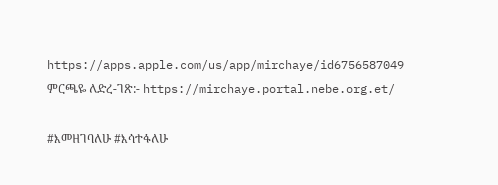https://apps.apple.com/us/app/mirchaye/id6756587049
ምርጫዬ ለድረ-ገጽ:- https://mirchaye.portal.nebe.org.et/

#እመዘገባለሁ #እሳተፋለሁ